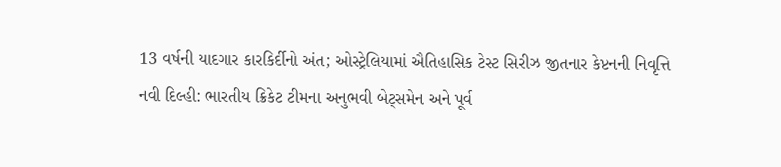13 વર્ષની યાદગાર કારકિર્દીનો અંત; ઓસ્ટ્રેલિયામાં ઐતિહાસિક ટેસ્ટ સિરીઝ જીતનાર કેપ્ટનની નિવૃત્તિ
નવી દિલ્હી: ભારતીય ક્રિકેટ ટીમના અનુભવી બેટ્સમેન અને પૂર્વ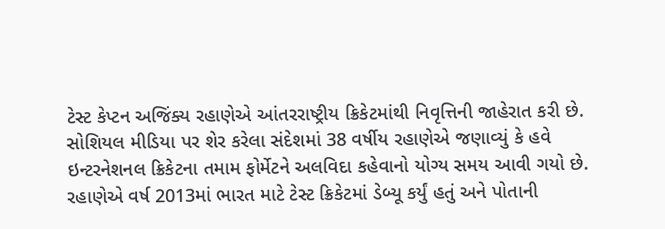ટેસ્ટ કેપ્ટન અજિંક્ય રહાણેએ આંતરરાષ્ટ્રીય ક્રિકેટમાંથી નિવૃત્તિની જાહેરાત કરી છે. સોશિયલ મીડિયા પર શેર કરેલા સંદેશમાં 38 વર્ષીય રહાણેએ જણાવ્યું કે હવે ઇન્ટરનેશનલ ક્રિકેટના તમામ ફોર્મેટને અલવિદા કહેવાનો યોગ્ય સમય આવી ગયો છે.
રહાણેએ વર્ષ 2013માં ભારત માટે ટેસ્ટ ક્રિકેટમાં ડેબ્યૂ કર્યું હતું અને પોતાની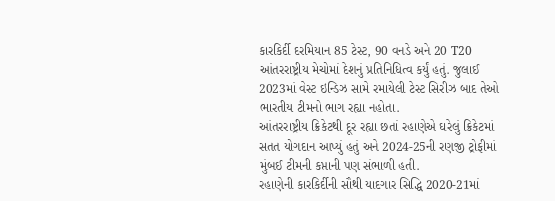કારકિર્દી દરમિયાન 85 ટેસ્ટ, 90 વનડે અને 20 T20 આંતરરાષ્ટ્રીય મેચોમાં દેશનું પ્રતિનિધિત્વ કર્યું હતું. જુલાઈ 2023માં વેસ્ટ ઇન્ડિઝ સામે રમાયેલી ટેસ્ટ સિરીઝ બાદ તેઓ ભારતીય ટીમનો ભાગ રહ્યા નહોતા.
આંતરરાષ્ટ્રીય ક્રિકેટથી દૂર રહ્યા છતાં રહાણેએ ઘરેલું ક્રિકેટમાં સતત યોગદાન આપ્યું હતું અને 2024-25ની રણજી ટ્રોફીમાં મુંબઈ ટીમની કપ્તાની પણ સંભાળી હતી.
રહાણેની કારકિર્દીની સૌથી યાદગાર સિદ્ધિ 2020-21માં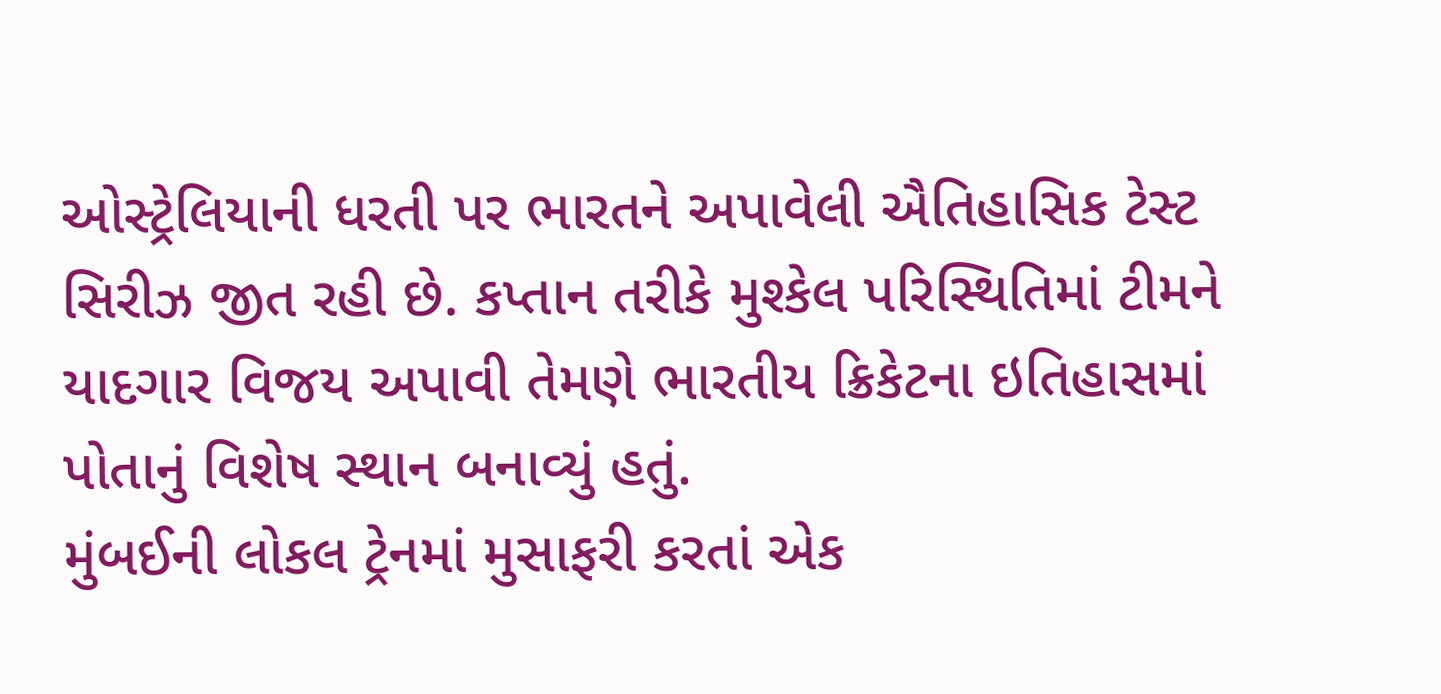ઓસ્ટ્રેલિયાની ધરતી પર ભારતને અપાવેલી ઐતિહાસિક ટેસ્ટ સિરીઝ જીત રહી છે. કપ્તાન તરીકે મુશ્કેલ પરિસ્થિતિમાં ટીમને યાદગાર વિજય અપાવી તેમણે ભારતીય ક્રિકેટના ઇતિહાસમાં પોતાનું વિશેષ સ્થાન બનાવ્યું હતું.
મુંબઈની લોકલ ટ્રેનમાં મુસાફરી કરતાં એક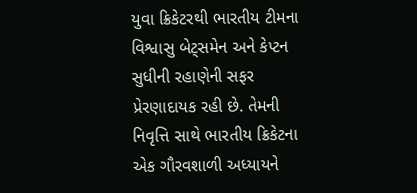યુવા ક્રિકેટરથી ભારતીય ટીમના વિશ્વાસુ બેટ્સમેન અને કેપ્ટન સુધીની રહાણેની સફર પ્રેરણાદાયક રહી છે. તેમની નિવૃત્તિ સાથે ભારતીય ક્રિકેટના એક ગૌરવશાળી અધ્યાયને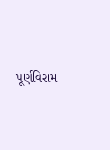પૂર્ણવિરામ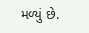મળ્યું છે.